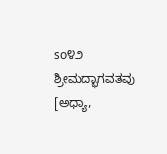so೪೨ ಶ್ರೀಮದ್ಭಾಗವತವು [ಅಧ್ಯಾ,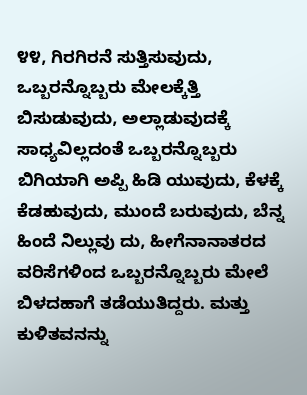೪೪, ಗಿರಗಿರನೆ ಸುತ್ತಿಸುವುದು, ಒಬ್ಬರನ್ನೊಬ್ಬರು ಮೇಲಕ್ಕೆತ್ತಿ ಬಿಸುಡುವುದು, ಅಲ್ಲಾಡುವುದಕ್ಕೆ ಸಾಧ್ಯವಿಲ್ಲದಂತೆ ಒಬ್ಬರನ್ನೊಬ್ಬರು ಬಿಗಿಯಾಗಿ ಅಪ್ಪಿ ಹಿಡಿ ಯುವುದು, ಕೆಳಕ್ಕೆ ಕೆಡಹುವುದು, ಮುಂದೆ ಬರುವುದು, ಬೆನ್ನ ಹಿಂದೆ ನಿಲ್ಲುವು ದು, ಹೀಗೆನಾನಾತರದ ವರಿಸೆಗಳಿಂದ ಒಬ್ಬರನ್ನೊಬ್ಬರು ಮೇಲೆ ಬಿಳದಹಾಗೆ ತಡೆಯುತಿದ್ದರು. ಮತ್ತು ಕುಳಿತವನನ್ನು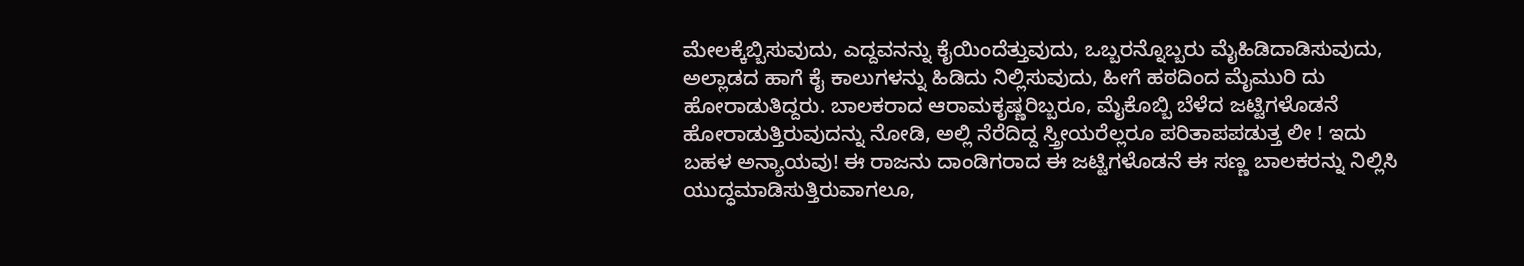ಮೇಲಕ್ಕೆಬ್ಬಿಸುವುದು, ಎದ್ದವನನ್ನು ಕೈಯಿಂದೆತ್ತುವುದು, ಒಬ್ಬರನ್ನೊಬ್ಬರು ಮೈಹಿಡಿದಾಡಿಸುವುದು, ಅಲ್ಲಾಡದ ಹಾಗೆ ಕೈ ಕಾಲುಗಳನ್ನು ಹಿಡಿದು ನಿಲ್ಲಿಸುವುದು, ಹೀಗೆ ಹಠದಿಂದ ಮೈಮುರಿ ದು ಹೋರಾಡುತಿದ್ದರು. ಬಾಲಕರಾದ ಆರಾಮಕೃಷ್ಣರಿಬ್ಬರೂ, ಮೈಕೊಬ್ಬಿ ಬೆಳೆದ ಜಟ್ಟಿಗಳೊಡನೆ ಹೋರಾಡುತ್ತಿರುವುದನ್ನು ನೋಡಿ, ಅಲ್ಲಿ ನೆರೆದಿದ್ದ ಸ್ತ್ರೀಯರೆಲ್ಲರೂ ಪರಿತಾಪಪಡುತ್ತ ಲೀ ! ಇದು ಬಹಳ ಅನ್ಯಾಯವು! ಈ ರಾಜನು ದಾಂಡಿಗರಾದ ಈ ಜಟ್ಟಿಗಳೊಡನೆ ಈ ಸಣ್ಣ ಬಾಲಕರನ್ನು ನಿಲ್ಲಿಸಿ ಯುದ್ಧಮಾಡಿಸುತ್ತಿರುವಾಗಲೂ,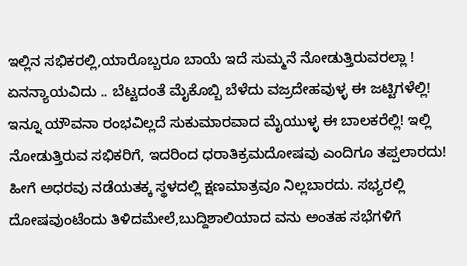ಇಲ್ಲಿನ ಸಭಿಕರಲ್ಲಿ,ಯಾರೊಬ್ಬರೂ ಬಾಯೆ ಇದೆ ಸುಮ್ಮನೆ ನೋಡುತ್ತಿರುವರಲ್ಲಾ ! ಏನನ್ಯಾಯವಿದು .. ಬೆಟ್ಟದಂತೆ ಮೈಕೊಬ್ಬಿ ಬೆಳೆದು ವಜ್ರದೇಹವುಳ್ಳ ಈ ಜಟ್ಟಿಗಳೆಲ್ಲಿ! ಇನ್ನೂ ಯೌವನಾ ರಂಭವಿಲ್ಲದೆ ಸುಕುಮಾರವಾದ ಮೈಯುಳ್ಳ ಈ ಬಾಲಕರೆಲ್ಲಿ! ಇಲ್ಲಿ ನೋಡುತ್ತಿರುವ ಸಭಿಕರಿಗೆ, ಇದರಿಂದ ಧರಾತಿಕ್ರಮದೋಷವು ಎಂದಿಗೂ ತಪ್ಪಲಾರದು! ಹೀಗೆ ಅಧರವು ನಡೆಯತಕ್ಕ ಸ್ಥಳದಲ್ಲಿ ಕ್ಷಣಮಾತ್ರವೂ ನಿಲ್ಲಬಾರದು. ಸಭ್ಯರಲ್ಲಿ ದೋಷವುಂಟೆಂದು ತಿಳಿದಮೇಲೆ,ಬುದ್ದಿಶಾಲಿಯಾದ ವನು ಅಂತಹ ಸಭೆಗಳಿಗೆ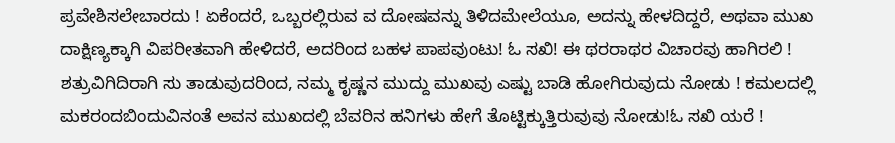ಪ್ರವೇಶಿಸಲೇಬಾರದು ! ಏಕೆಂದರೆ, ಒಬ್ಬರಲ್ಲಿರುವ ವ ದೋಷವನ್ನು ತಿಳಿದಮೇಲೆಯೂ, ಅದನ್ನು ಹೇಳದಿದ್ದರೆ, ಅಥವಾ ಮುಖ ದಾಕ್ಷಿಣ್ಯಕ್ಕಾಗಿ ವಿಪರೀತವಾಗಿ ಹೇಳಿದರೆ, ಅದರಿಂದ ಬಹಳ ಪಾಪವುಂಟು! ಓ ಸಖಿ! ಈ ಥರರಾಥರ ವಿಚಾರವು ಹಾಗಿರಲಿ ! ಶತ್ರುವಿಗಿದಿರಾಗಿ ಸು ತಾಡುವುದರಿಂದ, ನಮ್ಮ ಕೃಷ್ಣನ ಮುದ್ದು ಮುಖವು ಎಷ್ಟು ಬಾಡಿ ಹೋಗಿರುವುದು ನೋಡು ! ಕಮಲದಲ್ಲಿ ಮಕರಂದಬಿಂದುವಿನಂತೆ ಅವನ ಮುಖದಲ್ಲಿ ಬೆವರಿನ ಹನಿಗಳು ಹೇಗೆ ತೊಟ್ಟಿಕ್ಕುತ್ತಿರುವುವು ನೋಡು!ಓ ಸಖಿ ಯರೆ !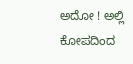ಅದೋ ! ಅಲ್ಲಿ ಕೋಪದಿಂದ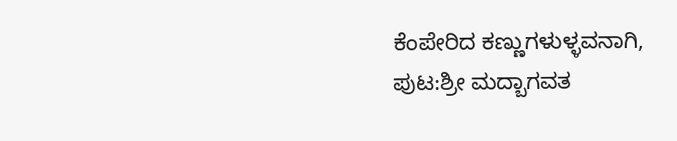ಕೆಂಪೇರಿದ ಕಣ್ಣುಗಳುಳ್ಳವನಾಗಿ,
ಪುಟ:ಶ್ರೀ ಮದ್ಬಾಗವತ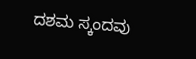ದಶಮ ಸ್ಕಂದವು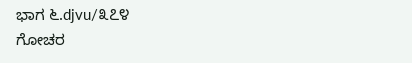ಭಾಗ ೬.djvu/೩೭೪
ಗೋಚರ